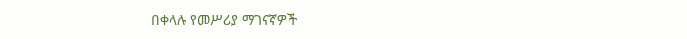በቀላሉ የመሥሪያ ማገናኛዎች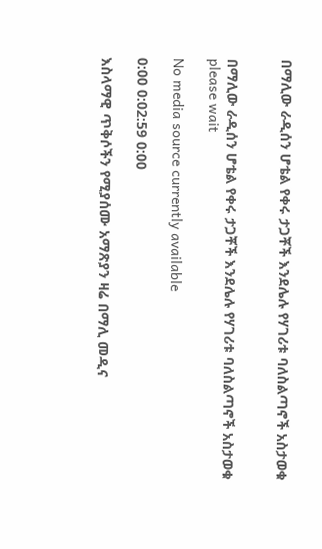በማሊው ራዲሰን ሆቴል የቀሩ ታጋቾች እንደሌሉ የሃገሪቱ ባለስልጣኖች አስታወቁ


በማሊው ራዲሰን ሆቴል የቀሩ ታጋቾች እንደሌሉ የሃገሪቱ ባለስልጣኖች አስታወቁ
please wait

No media source currently available

0:00 0:02:59 0:00

እስላማዊ ጥቅሶችን የሚያሰሙ አማጽያን ዛሬ በማሊ መዲና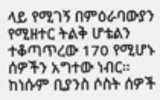ላይ የሚገኝ በምዕራባውያን የሚዘተር ትልቅ ሆቴልን ተቆጣጥረው 170 የሚሆኑ ሰዎችን አግተው ነብር። ከነሱም ቢያንስ ሶስት ሰዎች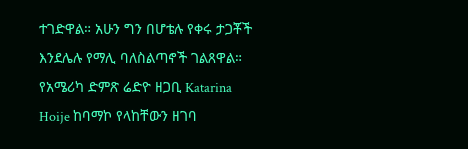ተገድዋል። አሁን ግን በሆቴሉ የቀሩ ታጋቾች እንደሌሉ የማሊ ባለስልጣኖች ገልጸዋል። የአሜሪካ ድምጽ ሬድዮ ዘጋቢ Katarina Hoije ከባማኮ የላከቸውን ዘገባ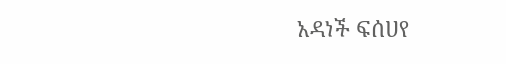አዳነች ፍሰሀየ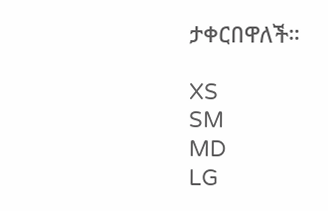ታቀርበዋለች።

XS
SM
MD
LG